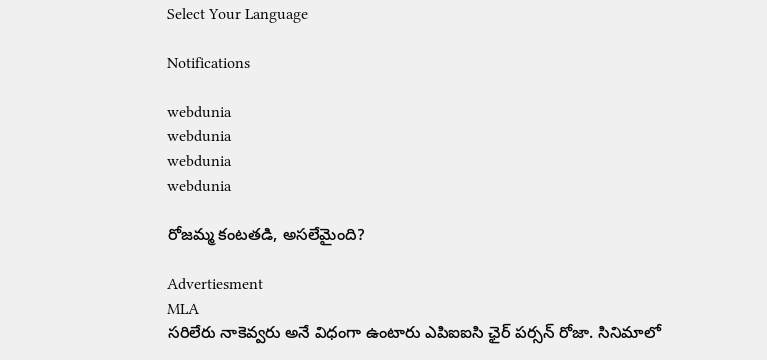Select Your Language

Notifications

webdunia
webdunia
webdunia
webdunia

రోజమ్మ కంటతడి, అసలేమైంది?

Advertiesment
MLA
సరిలేరు నాకెవ్వరు అనే విధంగా ఉంటారు ఎపిఐఐసి ఛైర్ పర్సన్ రోజా. సినిమాలో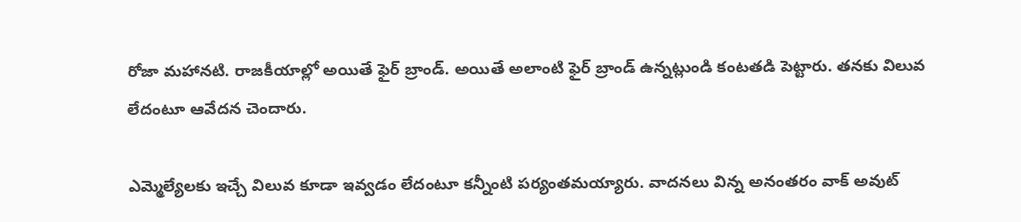రోజా మహానటి. రాజకీయాల్లో అయితే ఫైర్ బ్రాండ్. అయితే అలాంటి ఫైర్ బ్రాండ్ ఉన్నట్లుండి కంటతడి పెట్టారు. తనకు విలువ లేదంటూ ఆవేదన చెందారు.

ఎమ్మెల్యేలకు ఇచ్చే విలువ కూడా ఇవ్వడం లేదంటూ కన్నీంటి పర్యంతమయ్యారు. వాదనలు విన్న అనంతరం వాక్ అవుట్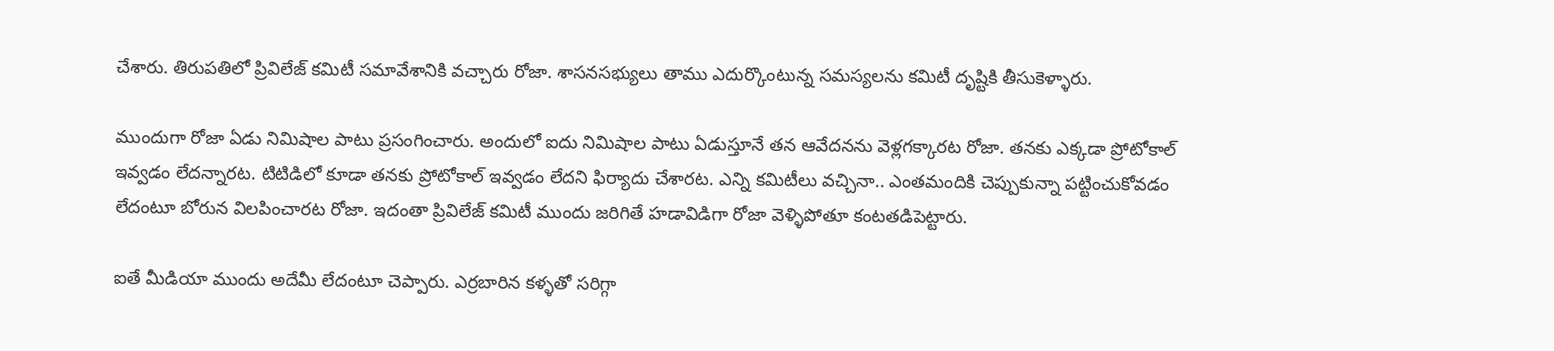చేశారు. తిరుపతిలో ప్రివిలేజ్ కమిటీ సమావేశానికి వచ్చారు రోజా. శాసనసభ్యులు తాము ఎదుర్కొంటున్న సమస్యలను కమిటీ దృష్టికి తీసుకెళ్ళారు.

ముందుగా రోజా ఏడు నిమిషాల పాటు ప్రసంగించారు. అందులో ఐదు నిమిషాల పాటు ఏడుస్తూనే తన ఆవేదనను వెళ్లగక్కారట రోజా. తనకు ఎక్కడా ప్రోటోకాల్ ఇవ్వడం లేదన్నారట. టిటిడిలో కూడా తనకు ప్రోటోకాల్ ఇవ్వడం లేదని ఫిర్యాదు చేశారట. ఎన్ని కమిటీలు వచ్చినా.. ఎంతమందికి చెప్పుకున్నా పట్టించుకోవడం లేదంటూ బోరున విలపించారట రోజా. ఇదంతా ప్రివిలేజ్ కమిటీ ముందు జరిగితే హడావిడిగా రోజా వెళ్ళిపోతూ కంటతడిపెట్టారు.

ఐతే మీడియా ముందు అదేమీ లేదంటూ చెప్పారు. ఎర్రబారిన కళ్ళతో సరిగ్గా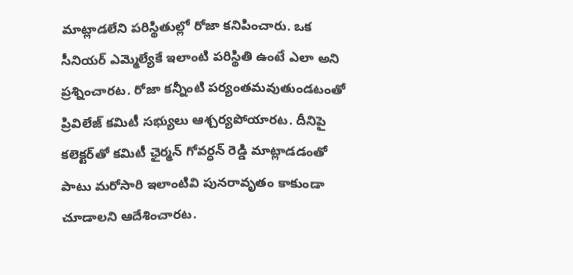మాట్లాడలేని పరిస్థితుల్లో రోజా కనిపించారు. ఒక సీనియర్ ఎమ్మెల్యేకే ఇలాంటి పరిస్థితి ఉంటే ఎలా అని ప్రశ్నించారట. రోజా కన్నీంటి పర్యంతమవుతుండటంతో ప్రివిలేజ్ కమిటీ సభ్యులు ఆశ్చర్యపోయారట. దీనిపై కలెక్టర్‌తో కమిటీ ఛైర్మన్ గోవర్ధన్ రెడ్డి మాట్లాడడంతో పాటు మరోసారి ఇలాంటివి పునరావృతం కాకుండా చూడాలని ఆదేశించారట.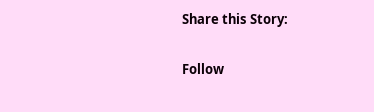Share this Story:

Follow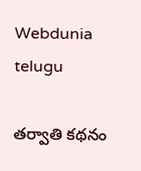Webdunia telugu

తర్వాతి కథనం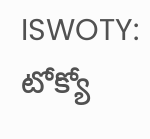ISWOTY: టోక్యో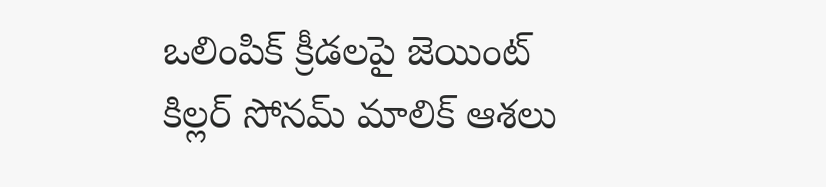ఒలింపిక్ క్రీడలపై జెయింట్ కిల్లర్ సోనమ్ మాలిక్ ఆశలు